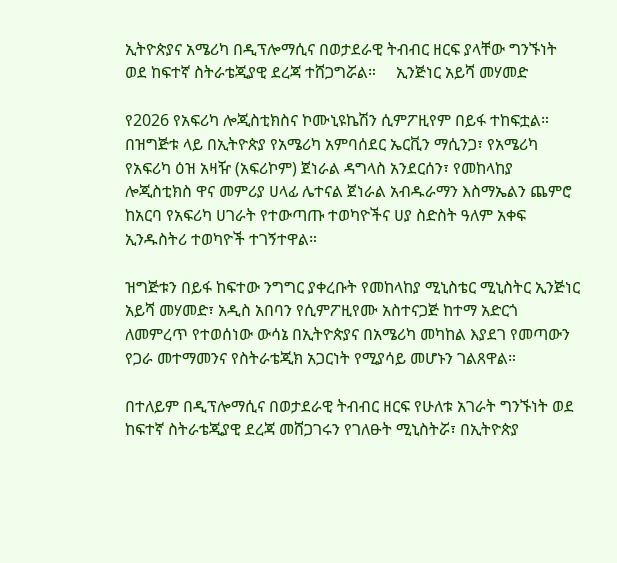ኢትዮጵያና አሜሪካ በዲፕሎማሲና በወታደራዊ ትብብር ዘርፍ ያላቸው ግንኙነት ወደ ከፍተኛ ስትራቴጂያዊ ደረጃ ተሸጋግሯል።     ኢንጅነር አይሻ መሃመድ

የ2026 የአፍሪካ ሎጂስቲክስና ኮሙኒዩኬሽን ሲምፖዚየም በይፋ ተከፍቷል። በዝግጅቱ ላይ በኢትዮጵያ የአሜሪካ አምባሰደር ኤርቪን ማሲንጋ፣ የአሜሪካ የአፍሪካ ዕዝ አዛዥ (አፍሪኮም) ጀነራል ዳግላስ አንደርሰን፣ የመከላከያ ሎጂስቲክስ ዋና መምሪያ ሀላፊ ሌተናል ጀነራል አብዱራማን እስማኤልን ጨምሮ ከአርባ የአፍሪካ ሀገራት የተውጣጡ ተወካዮችና ሀያ ስድስት ዓለም አቀፍ ኢንዱስትሪ ተወካዮች ተገኝተዋል።

ዝግጅቱን በይፋ ከፍተው ንግግር ያቀረቡት የመከላከያ ሚኒስቴር ሚኒስትር ኢንጅነር አይሻ መሃመድ፣ አዲስ አበባን የሲምፖዚየሙ አስተናጋጅ ከተማ አድርጎ ለመምረጥ የተወሰነው ውሳኔ በኢትዮጵያና በአሜሪካ መካከል እያደገ የመጣውን የጋራ መተማመንና የስትራቴጂክ አጋርነት የሚያሳይ መሆኑን ገልጸዋል።

በተለይም በዲፕሎማሲና በወታደራዊ ትብብር ዘርፍ የሁለቱ አገራት ግንኙነት ወደ ከፍተኛ ስትራቴጂያዊ ደረጃ መሸጋገሩን የገለፁት ሚኒስትሯ፣ በኢትዮጵያ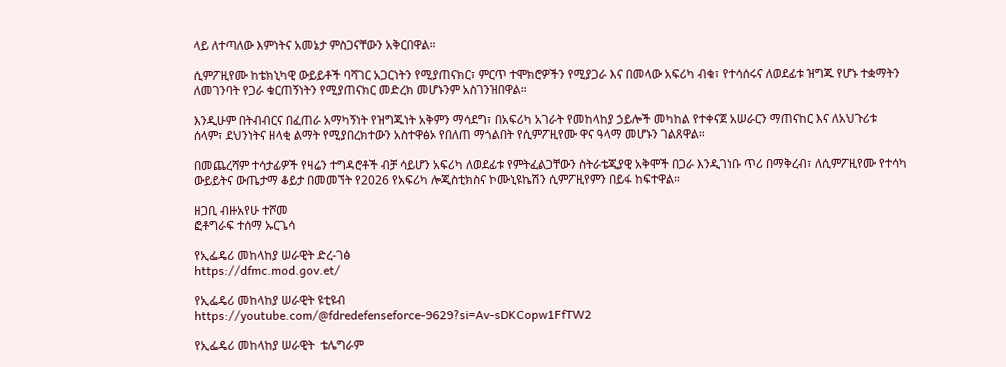ላይ ለተጣለው እምነትና አመኔታ ምስጋናቸውን አቅርበዋል።

ሲምፖዚየሙ ከቴክኒካዊ ውይይቶች ባሻገር አጋርነትን የሚያጠናክር፣ ምርጥ ተሞክሮዎችን የሚያጋራ እና በመላው አፍሪካ ብቁ፣ የተሳሰሩና ለወደፊቱ ዝግጁ የሆኑ ተቋማትን ለመገንባት የጋራ ቁርጠኝነትን የሚያጠናክር መድረክ መሆኑንም አስገንዝበዋል።

እንዲሁም በትብብርና በፈጠራ አማካኝነት የዝግጁነት አቅምን ማሳደግ፣ በአፍሪካ አገራት የመከላከያ ኃይሎች መካከል የተቀናጀ አሠራርን ማጠናከር እና ለአህጉሪቱ ሰላም፣ ደህንነትና ዘላቂ ልማት የሚያበረክተውን አስተዋፅኦ የበለጠ ማጎልበት የሲምፖዚየሙ ዋና ዓላማ መሆኑን ገልጸዋል።

በመጨረሻም ተሳታፊዎች የዛሬን ተግዳሮቶች ብቻ ሳይሆን አፍሪካ ለወደፊቱ የምትፈልጋቸውን ስትራቴጂያዊ አቅሞች በጋራ እንዲገነቡ ጥሪ በማቅረብ፣ ለሲምፖዚየሙ የተሳካ ውይይትና ውጤታማ ቆይታ በመመኘት የ2026 የአፍሪካ ሎጂስቲክስና ኮሙኒዩኬሽን ሲምፖዚየምን በይፋ ከፍተዋል።

ዘጋቢ ብዙአየሁ ተሾመ
ፎቶግራፍ ተሰማ ኡርጌሳ

የኢፌዴሪ መከላከያ ሠራዊት ድረ-ገፅ
https://dfmc.mod.gov.et/

የኢፌዴሪ መከላከያ ሠራዊት ዩቲዩብ
https://youtube.com/@fdredefenseforce-9629?si=Av-sDKCopw1FfTW2

የኢፌዴሪ መከላከያ ሠራዊት  ቴሌግራም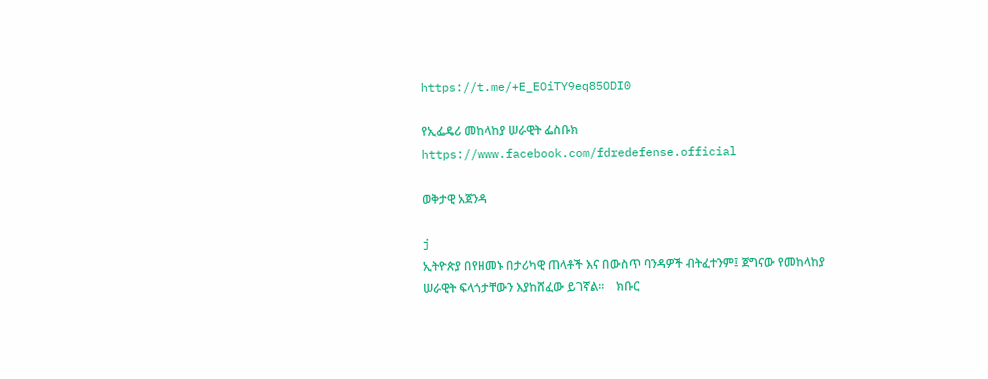https://t.me/+E_EOiTY9eq85ODI0

የኢፌዴሪ መከላከያ ሠራዊት ፌስቡክ
https://www.facebook.com/fdredefense.official

ወቅታዊ አጀንዳ

j
ኢትዮጵያ በየዘመኑ በታሪካዊ ጠላቶች እና በውስጥ ባንዳዎች ብትፈተንም፤ ጀግናው የመከላከያ ሠራዊት ፍላጎታቸውን እያከሸፈው ይገኛል።    ክቡር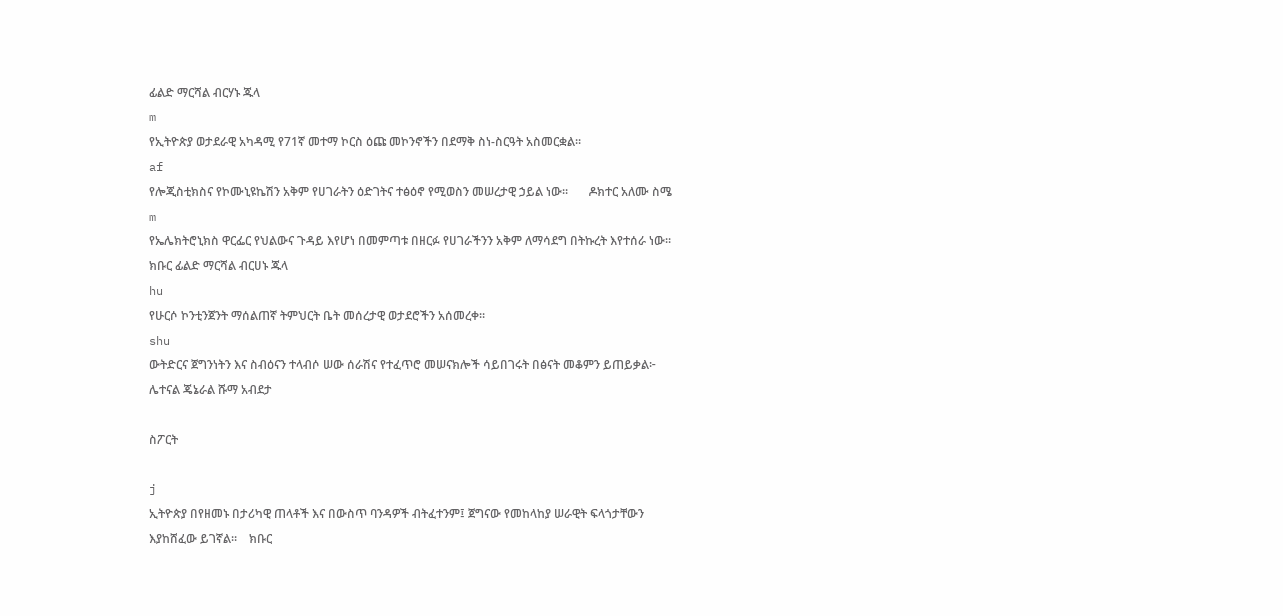ፊልድ ማርሻል ብርሃኑ ጁላ
m
የኢትዮጵያ ወታደራዊ አካዳሚ የ71ኛ መተማ ኮርስ ዕጩ መኮንኖችን በደማቅ ስነ-ስርዓት አስመርቋል።
af
የሎጂስቲክስና የኮሙኒዩኬሽን አቅም የሀገራትን ዕድገትና ተፅዕኖ የሚወስን መሠረታዊ ኃይል ነው።       ዶክተር አለሙ ስሜ
m
የኤሌክትሮኒክስ ዋርፌር የህልውና ጉዳይ እየሆነ በመምጣቱ በዘርፉ የሀገራችንን አቅም ለማሳደግ በትኩረት እየተሰራ ነው።    ክቡር ፊልድ ማርሻል ብርሀኑ ጁላ
hu
የሁርሶ ኮንቲንጀንት ማሰልጠኛ ትምህርት ቤት መሰረታዊ ወታደሮችን አሰመረቀ።
shu
ውትድርና ጀግንነትን እና ስብዕናን ተላብሶ ሠው ሰራሽና የተፈጥሮ መሠናክሎች ሳይበገሩት በፅናት መቆምን ይጠይቃል፦       ሌተናል ጄኔራል ሹማ አብደታ

ስፖርት

j
ኢትዮጵያ በየዘመኑ በታሪካዊ ጠላቶች እና በውስጥ ባንዳዎች ብትፈተንም፤ ጀግናው የመከላከያ ሠራዊት ፍላጎታቸውን እያከሸፈው ይገኛል።    ክቡር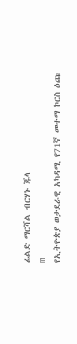ፊልድ ማርሻል ብርሃኑ ጁላ
m
የኢትዮጵያ ወታደራዊ አካዳሚ የ71ኛ መተማ ኮርስ ዕጩ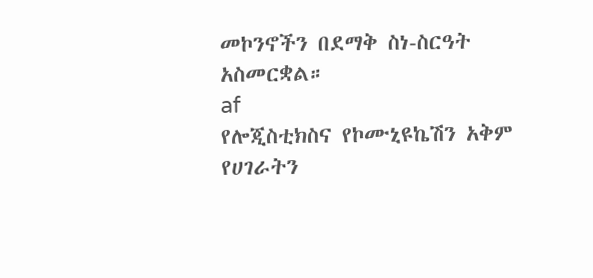መኮንኖችን በደማቅ ስነ-ስርዓት አስመርቋል።
af
የሎጂስቲክስና የኮሙኒዩኬሽን አቅም የሀገራትን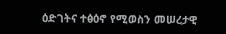ዕድገትና ተፅዕኖ የሚወስን መሠረታዊ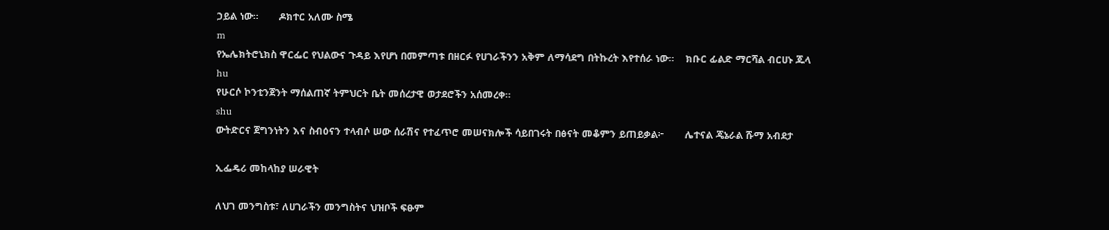ኃይል ነው።       ዶክተር አለሙ ስሜ
m
የኤሌክትሮኒክስ ዋርፌር የህልውና ጉዳይ እየሆነ በመምጣቱ በዘርፉ የሀገራችንን አቅም ለማሳደግ በትኩረት እየተሰራ ነው።    ክቡር ፊልድ ማርሻል ብርሀኑ ጁላ
hu
የሁርሶ ኮንቲንጀንት ማሰልጠኛ ትምህርት ቤት መሰረታዊ ወታደሮችን አሰመረቀ።
shu
ውትድርና ጀግንነትን እና ስብዕናን ተላብሶ ሠው ሰራሽና የተፈጥሮ መሠናክሎች ሳይበገሩት በፅናት መቆምን ይጠይቃል፦       ሌተናል ጄኔራል ሹማ አብደታ

ኢፌዴሪ መከላከያ ሠራዊት

ለህገ መንግስቱ፣ ለሀገራችን መንግስትና ህዝቦች ፍፁም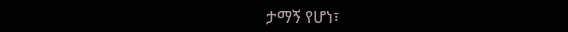ታማኝ የሆነ፣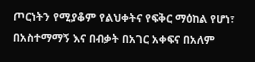ጦርነትን የሚያቆም የልህቀትና የፍቅር ማዕከል የሆነ፣ በአስተማማኝ እና በብቃት በአገር አቀፍና በአለም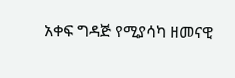አቀፍ ግዳጅ የሚያሳካ ዘመናዊ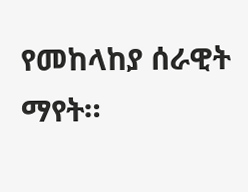የመከላከያ ሰራዊት ማየት።